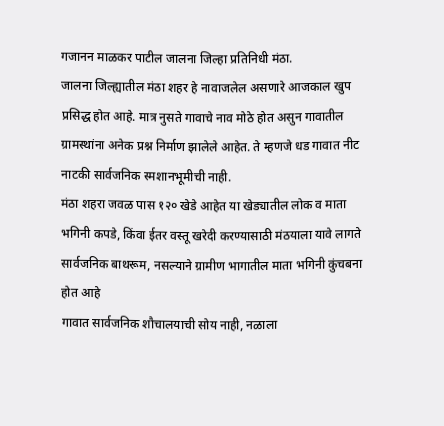गजानन माळकर पाटील जालना जिल्हा प्रतिनिधी मंठा.
जालना जिल्ह्यातील मंठा शहर हे नावाजलेल असणारे आजकाल खुप प्रसिद्ध होत आहे. मात्र नुसते गावाचे नाव मोठे होत असुन गावातील ग्रामस्थांना अनेक प्रश्न निर्माण झालेले आहेत. ते म्हणजे धड गावात नीट नाटकी सार्वजनिक स्मशानभूमीची नाही.
मंठा शहरा जवळ पास १२० खेडे आहेत या खेड्यातील लोक व माता भगिनी कपडे, किंवा ईतर वस्तू खरेदी करण्यासाठी मंठयाला यावे लागते सार्वजनिक बाथरूम, नसल्याने ग्रामीण भागातील माता भगिनी कुंचबना होत आहे
गावात सार्वजनिक शौचालयाची सोय नाही, नळाला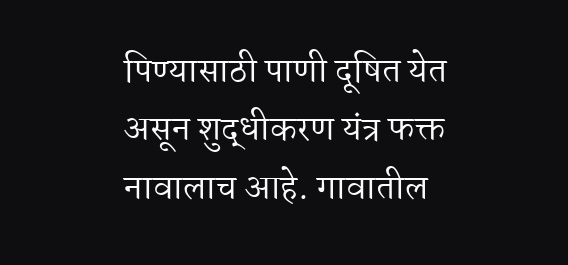पिण्यासाठी पाणी दूषित येत असून शुद्धीकरण यंत्र फक्त नावालाच आहे. गावातील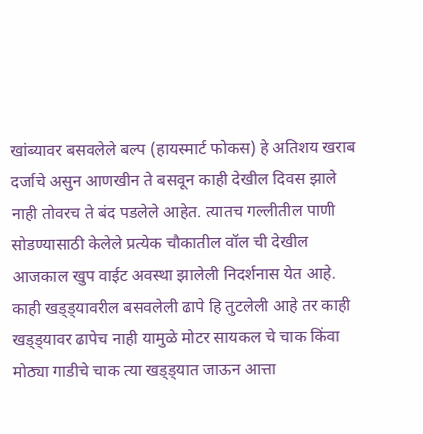खांब्यावर बसवलेले बल्प (हायस्मार्ट फोकस) हे अतिशय खराब दर्जाचे असुन आणखीन ते बसवून काही देखील दिवस झाले नाही तोवरच ते बंद पडलेले आहेत. त्यातच गल्लीतील पाणी सोडण्यासाठी केलेले प्रत्येक चौकातील वॉल ची देखील
आजकाल खुप वाईट अवस्था झालेली निदर्शनास येत आहे. काही खड्ड्यावरील बसवलेली ढापे हि तुटलेली आहे तर काही खड्ड्यावर ढापेच नाही यामुळे मोटर सायकल चे चाक किंवा मोठ्या गाडीचे चाक त्या खड्ड्यात जाऊन आत्ता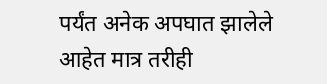पर्यंत अनेक अपघात झालेले आहेत मात्र तरीही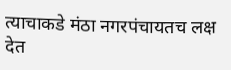त्याचाकडे मंठा नगरपंचायतच लक्ष देत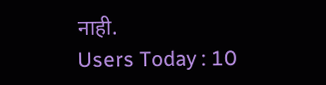नाही.
Users Today : 10